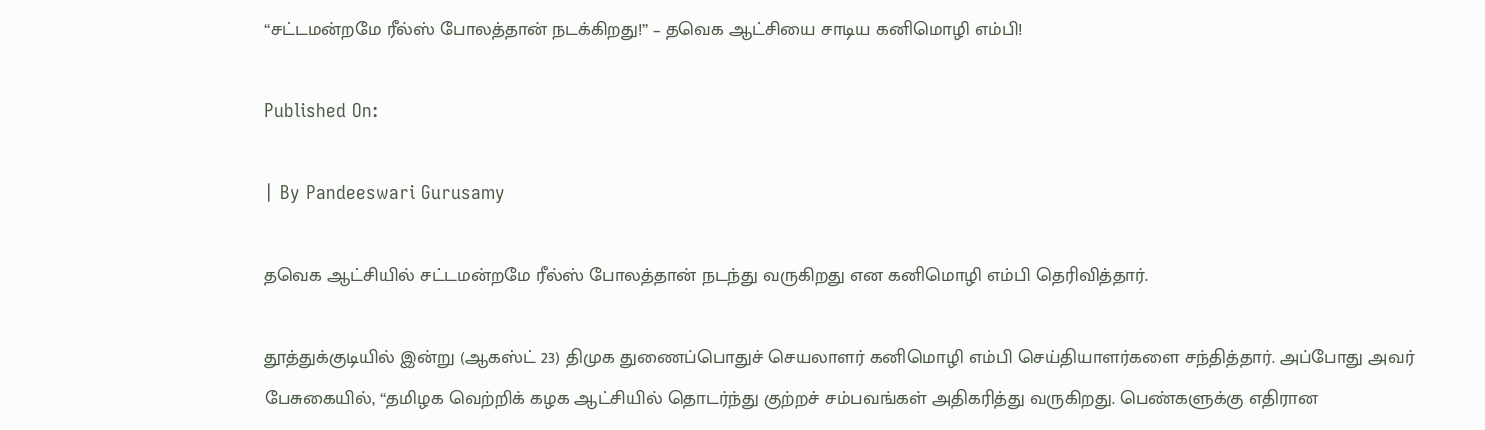“சட்டமன்றமே ரீல்ஸ் போலத்தான் நடக்கிறது!” – தவெக ஆட்சியை சாடிய கனிமொழி எம்பி!

Published On:

| By Pandeeswari Gurusamy

தவெக ஆட்சியில் சட்டமன்றமே ரீல்ஸ் போலத்தான் நடந்து வருகிறது என கனிமொழி எம்பி தெரிவித்தார்.

தூத்துக்குடியில் இன்று (ஆகஸ்ட் 23) திமுக துணைப்பொதுச் செயலாளர் கனிமொழி எம்பி செய்தியாளர்களை சந்தித்தார். அப்போது அவர் பேசுகையில், “தமிழக வெற்றிக் கழக ஆட்சியில் தொடர்ந்து குற்றச் சம்பவங்கள் அதிகரித்து வருகிறது. பெண்களுக்கு எதிரான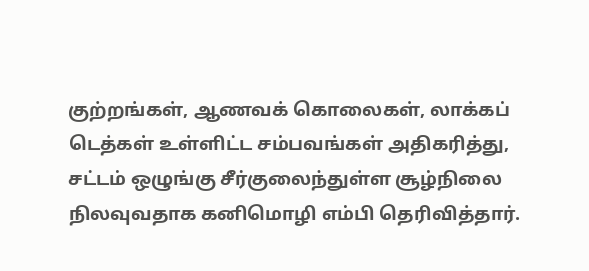குற்றங்கள், ஆணவக் கொலைகள், லாக்கப் டெத்கள் உள்ளிட்ட சம்பவங்கள் அதிகரித்து, சட்டம் ஒழுங்கு சீர்குலைந்துள்ள சூழ்நிலை நிலவுவதாக கனிமொழி எம்பி தெரிவித்தார்.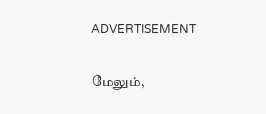ADVERTISEMENT

மேலும்,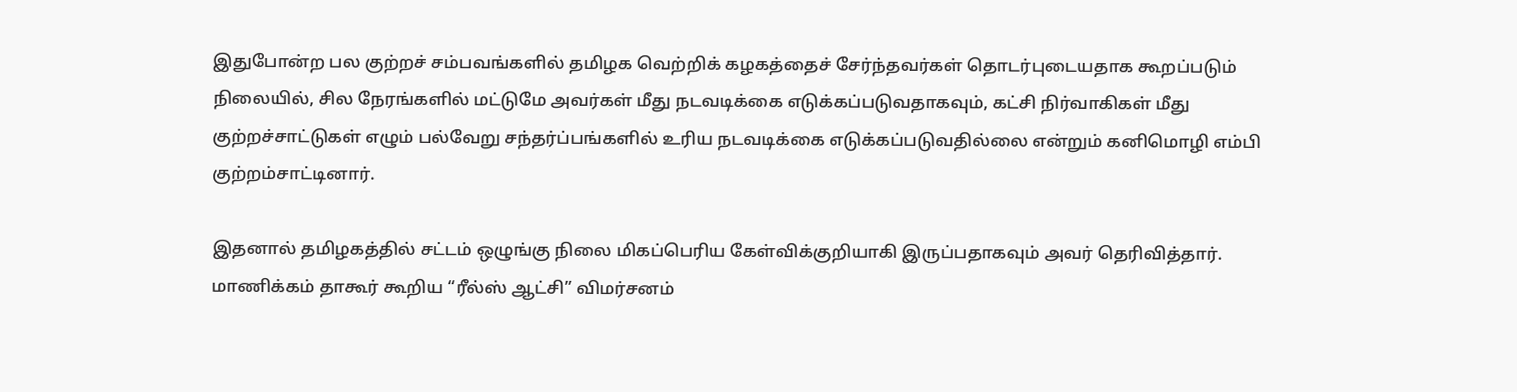இதுபோன்ற பல குற்றச் சம்பவங்களில் தமிழக வெற்றிக் கழகத்தைச் சேர்ந்தவர்கள் தொடர்புடையதாக கூறப்படும் நிலையில், சில நேரங்களில் மட்டுமே அவர்கள் மீது நடவடிக்கை எடுக்கப்படுவதாகவும், கட்சி நிர்வாகிகள் மீது குற்றச்சாட்டுகள் எழும் பல்வேறு சந்தர்ப்பங்களில் உரிய நடவடிக்கை எடுக்கப்படுவதில்லை என்றும் கனிமொழி எம்பி குற்றம்சாட்டினார்.

இதனால் தமிழகத்தில் சட்டம் ஒழுங்கு நிலை மிகப்பெரிய கேள்விக்குறியாகி இருப்பதாகவும் அவர் தெரிவித்தார். மாணிக்கம் தாகூர் கூறிய “ரீல்ஸ் ஆட்சி” விமர்சனம்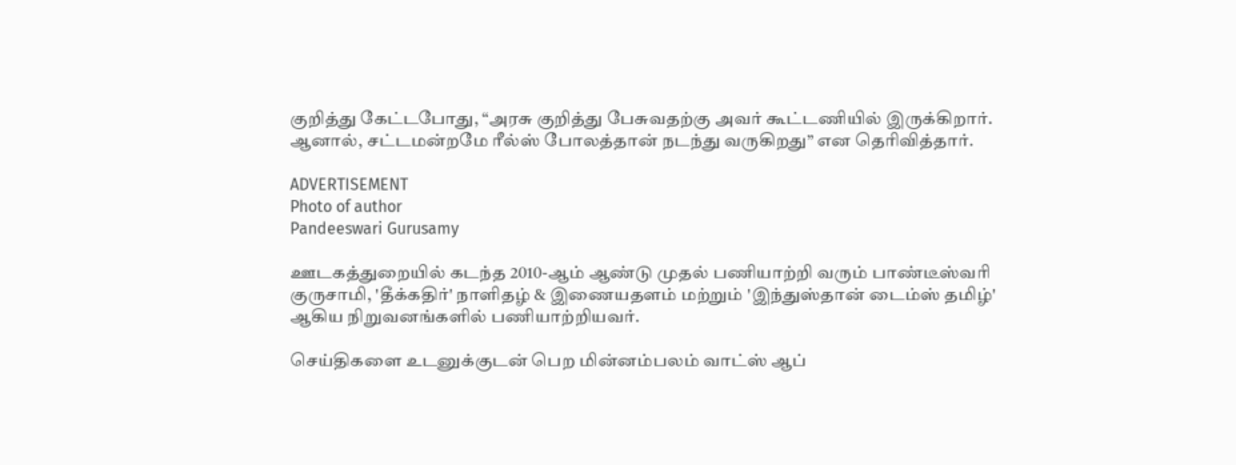குறித்து கேட்டபோது, “அரசு குறித்து பேசுவதற்கு அவர் கூட்டணியில் இருக்கிறார். ஆனால், சட்டமன்றமே ரீல்ஸ் போலத்தான் நடந்து வருகிறது” என தெரிவித்தார்.

ADVERTISEMENT
Photo of author
Pandeeswari Gurusamy

ஊடகத்துறையில் கடந்த 2010-ஆம் ஆண்டு முதல் பணியாற்றி வரும் பாண்டீஸ்வரி குருசாமி, 'தீக்கதிர்' நாளிதழ் & இணையதளம் மற்றும் 'இந்துஸ்தான் டைம்ஸ் தமிழ்' ஆகிய நிறுவனங்களில் பணியாற்றியவர்.

செய்திகளை உடனுக்குடன் பெற மின்னம்பலம் வாட்ஸ் ஆப்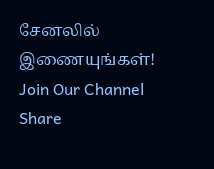சேனலில் இணையுங்கள்!
Join Our Channel
Share